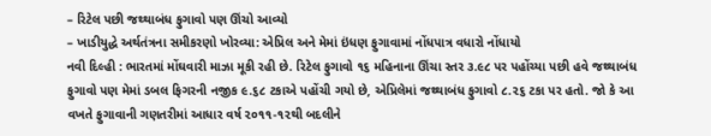– રિટેલ પછી જથ્થાબંધ ફુગાવો પણ ઊંચો આવ્યો
– ખાડીયુદ્ધે અર્થતંત્રના સમીકરણો ખોરવ્યા: એપ્રિલ અને મેમાં ઇંધણ ફુગાવામાં નોંધપાત્ર વધારો નોંધાયો
નવી દિલ્હી : ભારતમાં મોંઘવારી માઝા મૂકી રહી છે. રિટેલ ફુગાવો ૧૬ મહિનાના ઊંચા સ્તર ૩.૯૮ પર પહોંચ્યા પછી હવે જથ્થાબંધ ફુગાવો પણ મેમાં ડબલ ફિગરની નજીક ૯.૬૮ ટકાએ પહોંચી ગયો છે, એપ્રિલેમાં જથ્થાબંધ ફુગાવો ૮.૨૬ ટકા પર હતો. જો કે આ વખતે ફુગાવાની ગણતરીમાં આધાર વર્ષ ૨૦૧૧-૧૨થી બદલીને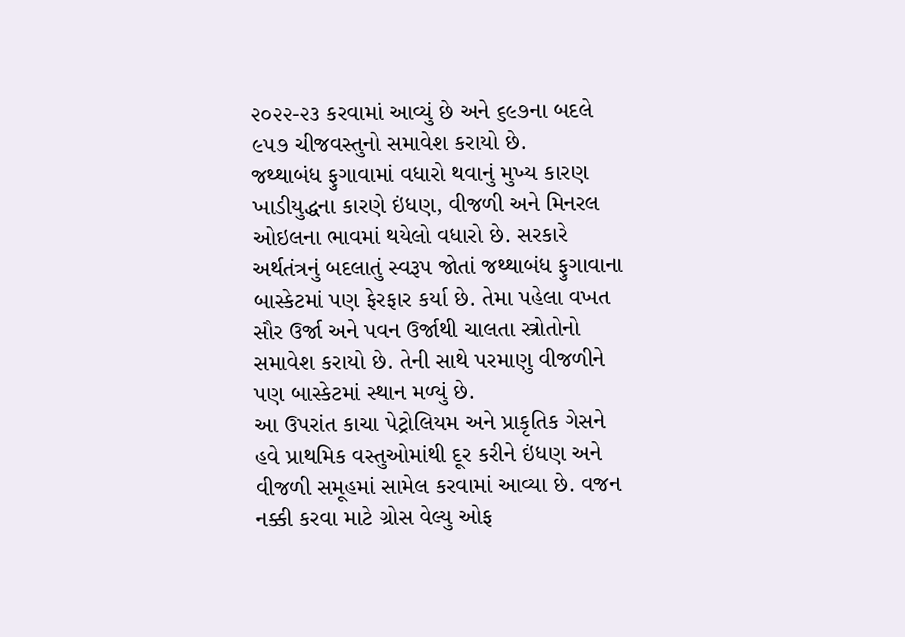૨૦૨૨-૨૩ કરવામાં આવ્યું છે અને ૬૯૭ના બદલે ૯૫૭ ચીજવસ્તુનો સમાવેશ કરાયો છે.
જથ્થાબંધ ફુગાવામાં વધારો થવાનું મુખ્ય કારણ ખાડીયુદ્ધના કારણે ઇંધણ, વીજળી અને મિનરલ ઓઇલના ભાવમાં થયેલો વધારો છે. સરકારે અર્થતંત્રનું બદલાતું સ્વરૂપ જોતાં જથ્થાબંધ ફુગાવાના બાસ્કેટમાં પણ ફેરફાર કર્યા છે. તેમા પહેલા વખત સૌર ઉર્જા અને પવન ઉર્જાથી ચાલતા સ્ત્રોતોનો સમાવેશ કરાયો છે. તેની સાથે પરમાણુ વીજળીને પણ બાસ્કેટમાં સ્થાન મળ્યું છે.
આ ઉપરાંત કાચા પેટ્રોલિયમ અને પ્રાકૃતિક ગેસને હવે પ્રાથમિક વસ્તુઓમાંથી દૂર કરીને ઇંધણ અને વીજળી સમૂહમાં સામેલ કરવામાં આવ્યા છે. વજન નક્કી કરવા માટે ગ્રોસ વેલ્યુ ઓફ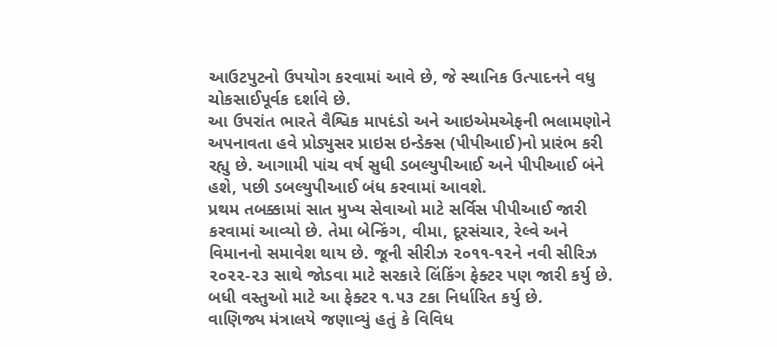આઉટપુટનો ઉપયોગ કરવામાં આવે છે, જે સ્થાનિક ઉત્પાદનને વધુ ચોકસાઈપૂર્વક દર્શાવે છે.
આ ઉપરાંત ભારતે વૈશ્વિક માપદંડો અને આઇએમએફની ભલામણોને અપનાવતા હવે પ્રોડ્યુસર પ્રાઇસ ઇન્ડેક્સ (પીપીઆઈ)નો પ્રારંભ કરી રહ્યુ છે. આગામી પાંચ વર્ષ સુધી ડબલ્યુપીઆઈ અને પીપીઆઈ બંને હશે, પછી ડબલ્યુપીઆઈ બંધ કરવામાં આવશે.
પ્રથમ તબક્કામાં સાત મુખ્ય સેવાઓ માટે સર્વિસ પીપીઆઈ જારી કરવામાં આવ્યો છે. તેમા બેન્કિંગ, વીમા, દૂરસંચાર, રેલ્વે અને વિમાનનો સમાવેશ થાય છે. જૂની સીરીઝ ૨૦૧૧-૧૨ને નવી સીરિઝ ૨૦૨૨-૨૩ સાથે જોડવા માટે સરકારે લિંકિંગ ફેક્ટર પણ જારી કર્યુ છે. બધી વસ્તુઓ માટે આ ફેક્ટર ૧.૫૩ ટકા નિર્ધારિત કર્યુ છે.
વાણિજ્ય મંત્રાલયે જણાવ્યું હતું કે વિવિધ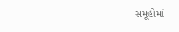સમૂહોમાં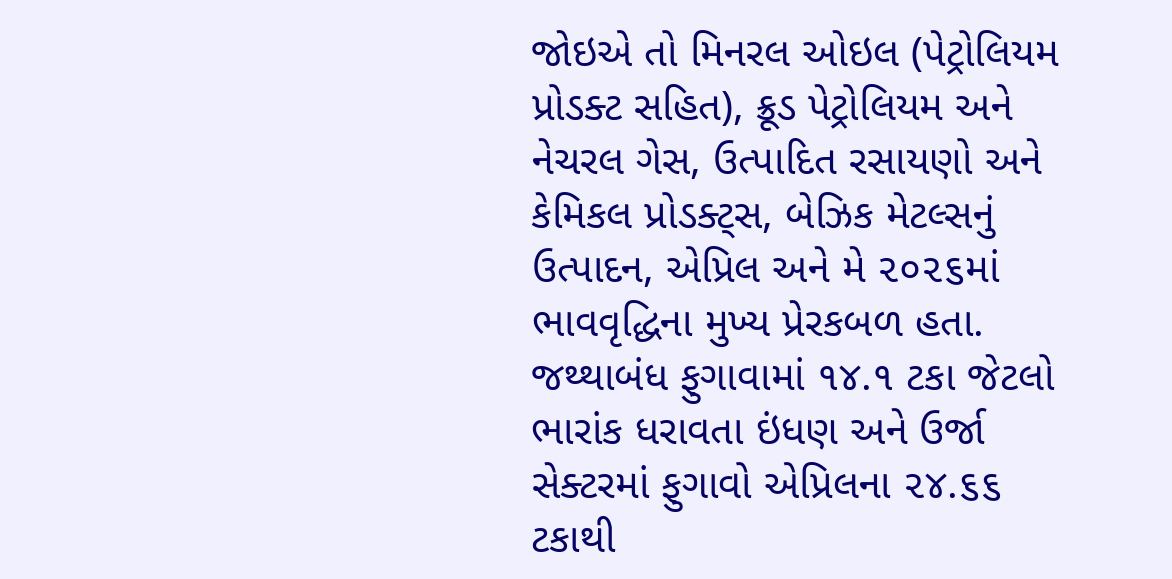જોઇએ તો મિનરલ ઓઇલ (પેટ્રોલિયમ પ્રોડક્ટ સહિત), ક્રૂડ પેટ્રોલિયમ અને નેચરલ ગેસ, ઉત્પાદિત રસાયણો અને કેમિકલ પ્રોડક્ટ્સ, બેઝિક મેટલ્સનું ઉત્પાદન, એપ્રિલ અને મે ૨૦૨૬માં ભાવવૃદ્ધિના મુખ્ય પ્રેરકબળ હતા.
જથ્થાબંધ ફુગાવામાં ૧૪.૧ ટકા જેટલો ભારાંક ધરાવતા ઇંધણ અને ઉર્જા સેક્ટરમાં ફુગાવો એપ્રિલના ૨૪.૬૬ ટકાથી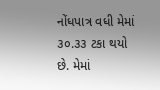નોંધપાત્ર વધી મેમાં ૩૦.૩૩ ટકા થયો છે. મેમાં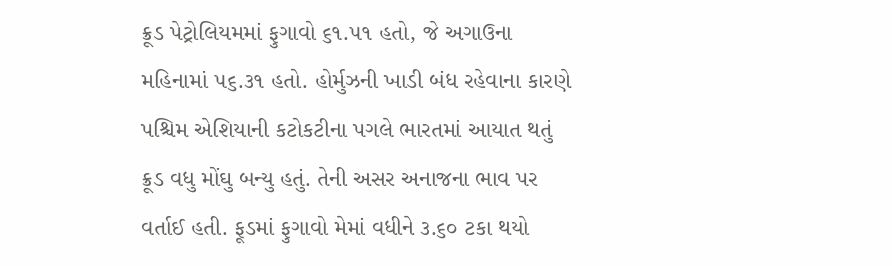ક્રૂડ પેટ્રોલિયમમાં ફુગાવો ૬૧.૫૧ હતો, જે અગાઉના મહિનામાં ૫૬.૩૧ હતો. હોર્મુઝની ખાડી બંધ રહેવાના કારણે પશ્ચિમ એશિયાની કટોકટીના પગલે ભારતમાં આયાત થતું ક્રૂડ વધુ મોંઘુ બન્યુ હતું. તેની અસર અનાજના ભાવ પર વર્તાઈ હતી. ફૂડમાં ફુગાવો મેમાં વધીને ૩.૬૦ ટકા થયો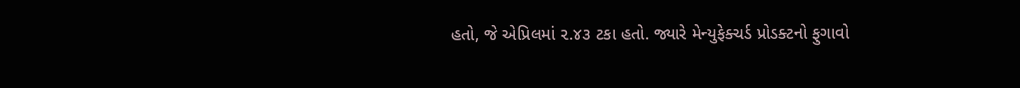હતો, જે એપ્રિલમાં ૨.૪૩ ટકા હતો. જ્યારે મેન્યુફેક્ચર્ડ પ્રોડક્ટનો ફુગાવો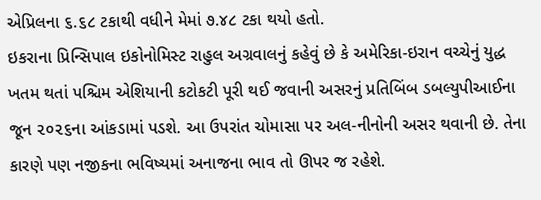એપ્રિલના ૬.૬૮ ટકાથી વધીને મેમાં ૭.૪૮ ટકા થયો હતો.
ઇકરાના પ્રિન્સિપાલ ઇકોનોમિસ્ટ રાહુલ અગ્રવાલનું કહેવું છે કે અમેરિકા-ઇરાન વચ્ચેનું યુદ્ધ ખતમ થતાં પશ્ચિમ એશિયાની કટોકટી પૂરી થઈ જવાની અસરનું પ્રતિબિંબ ડબલ્યુપીઆઈના જૂન ૨૦૨૬ના આંકડામાં પડશે. આ ઉપરાંત ચોમાસા પર અલ-નીનોની અસર થવાની છે. તેના કારણે પણ નજીકના ભવિષ્યમાં અનાજના ભાવ તો ઊપર જ રહેશે.